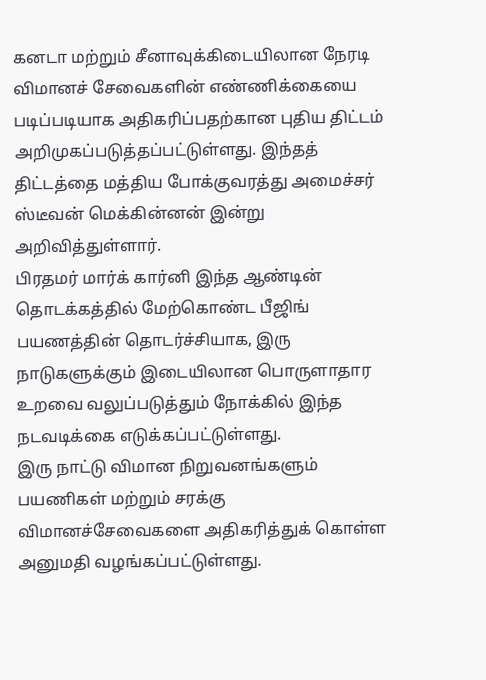கனடா மற்றும் சீனாவுக்கிடையிலான நேரடி விமானச் சேவைகளின் எண்ணிக்கையை படிப்படியாக அதிகரிப்பதற்கான புதிய திட்டம் அறிமுகப்படுத்தப்பட்டுள்ளது. இந்தத் திட்டத்தை மத்திய போக்குவரத்து அமைச்சர் ஸ்டீவன் மெக்கின்னன் இன்று அறிவித்துள்ளார்.
பிரதமர் மார்க் கார்னி இந்த ஆண்டின் தொடக்கத்தில் மேற்கொண்ட பீஜிங் பயணத்தின் தொடர்ச்சியாக, இரு நாடுகளுக்கும் இடையிலான பொருளாதார உறவை வலுப்படுத்தும் நோக்கில் இந்த நடவடிக்கை எடுக்கப்பட்டுள்ளது.
இரு நாட்டு விமான நிறுவனங்களும் பயணிகள் மற்றும் சரக்கு விமானச்சேவைகளை அதிகரித்துக் கொள்ள அனுமதி வழங்கப்பட்டுள்ளது.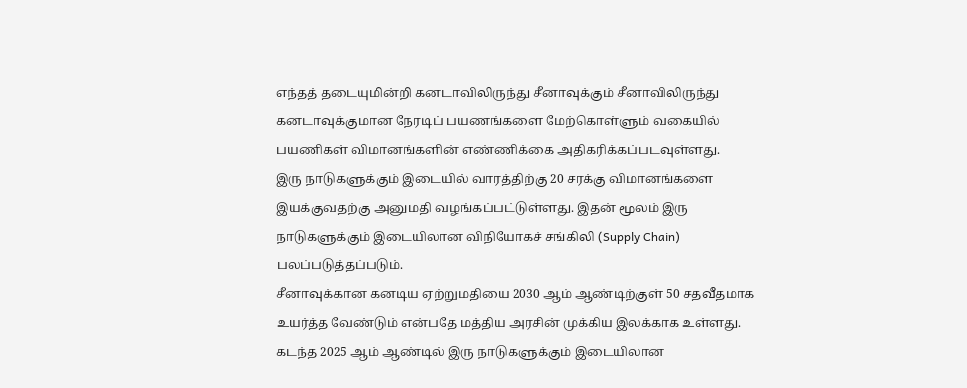எந்தத் தடையுமின்றி கனடாவிலிருந்து சீனாவுக்கும் சீனாவிலிருந்து கனடாவுக்குமான நேரடிப் பயணங்களை மேற்கொள்ளும் வகையில் பயணிகள் விமானங்களின் எண்ணிக்கை அதிகரிக்கப்படவுள்ளது.
இரு நாடுகளுக்கும் இடையில் வாரத்திற்கு 20 சரக்கு விமானங்களை இயக்குவதற்கு அனுமதி வழங்கப்பட்டுள்ளது. இதன் மூலம் இரு நாடுகளுக்கும் இடையிலான விநியோகச் சங்கிலி (Supply Chain) பலப்படுத்தப்படும்.
சீனாவுக்கான கனடிய ஏற்றுமதியை 2030 ஆம் ஆண்டிற்குள் 50 சதவீதமாக உயர்த்த வேண்டும் என்பதே மத்திய அரசின் முக்கிய இலக்காக உள்ளது. கடந்த 2025 ஆம் ஆண்டில் இரு நாடுகளுக்கும் இடையிலான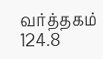வர்த்தகம் 124.8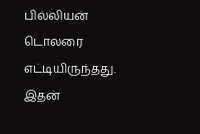பில்லியன் டொலரை எட்டியிருந்தது. இதன்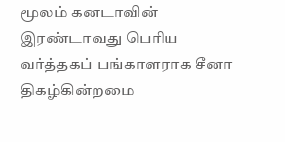மூலம் கனடாவின் இரண்டாவது பெரிய வர்த்தகப் பங்காளராக சீனா திகழ்கின்றமை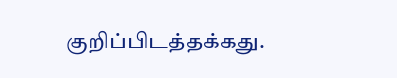குறிப்பிடத்தக்கது.